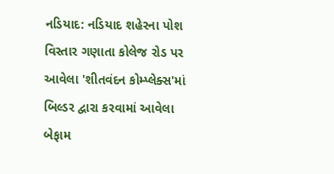નડિયાદ: નડિયાદ શહેરના પોશ વિસ્તાર ગણાતા કોલેજ રોડ પર આવેલા 'શીતવંદન કોમ્પ્લેક્સ'માં બિલ્ડર દ્વારા કરવામાં આવેલા બેફામ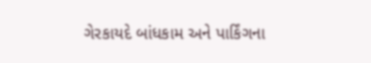ગેરકાયદે બાંધકામ અને પાર્કિંગના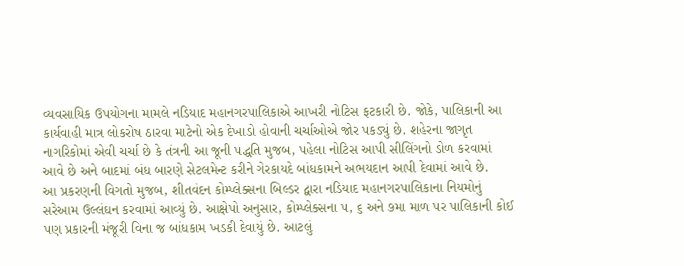વ્યવસાયિક ઉપયોગના મામલે નડિયાદ મહાનગરપાલિકાએ આખરી નોટિસ ફટકારી છે. જોકે, પાલિકાની આ કાર્યવાહી માત્ર લોકરોષ ઠારવા માટેનો એક દેખાડો હોવાની ચર્ચાઓએ જોર પકડ્યું છે. શહેરના જાગૃત નાગરિકોમાં એવી ચર્ચા છે કે તંત્રની આ જૂની પદ્ધતિ મુજબ, પહેલા નોટિસ આપી સીલિંગનો ડોળ કરવામાં આવે છે અને બાદમાં બંધ બારણે સેટલમેન્ટ કરીને ગેરકાયદે બાંધકામને અભયદાન આપી દેવામાં આવે છે.
આ પ્રકરણની વિગતો મુજબ, શીતવંદન કોમ્પ્લેક્સના બિલ્ડર દ્વારા નડિયાદ મહાનગરપાલિકાના નિયમોનું સરેઆમ ઉલ્લંઘન કરવામાં આવ્યું છે. આક્ષેપો અનુસાર, કોમ્પ્લેક્સના ૫, ૬ અને ૭મા માળ પર પાલિકાની કોઈ પણ પ્રકારની મંજૂરી વિના જ બાંધકામ ખડકી દેવાયું છે. આટલું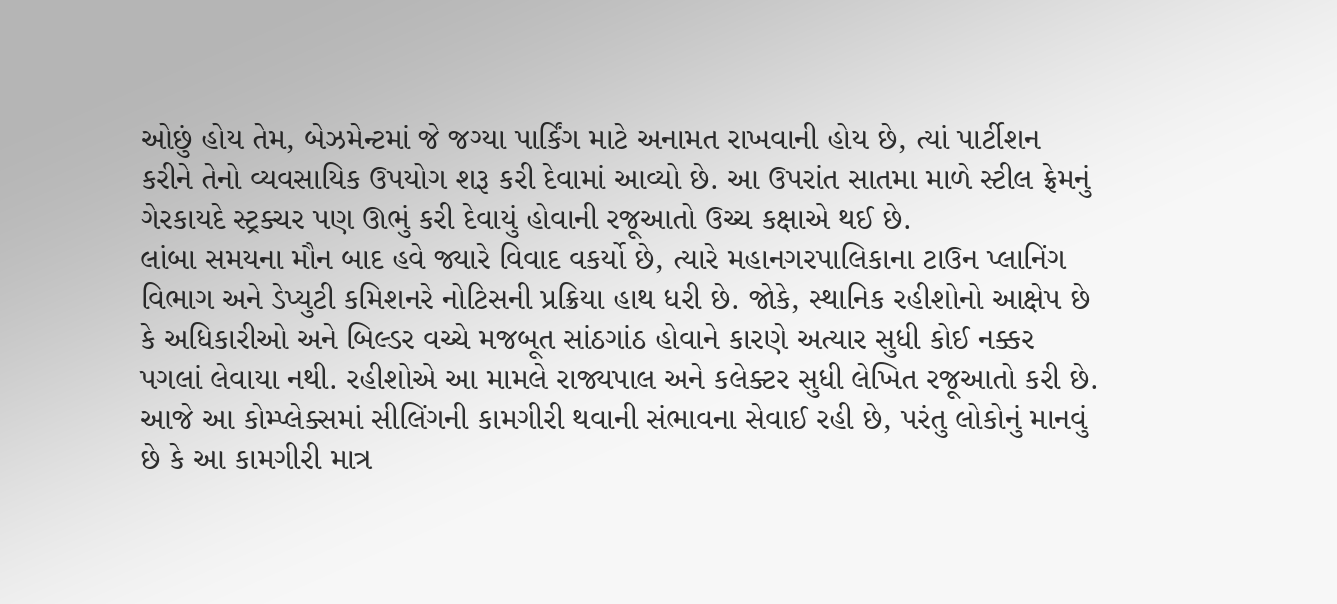ઓછું હોય તેમ, બેઝમેન્ટમાં જે જગ્યા પાર્કિંગ માટે અનામત રાખવાની હોય છે, ત્યાં પાર્ટીશન કરીને તેનો વ્યવસાયિક ઉપયોગ શરૂ કરી દેવામાં આવ્યો છે. આ ઉપરાંત સાતમા માળે સ્ટીલ ફ્રેમનું ગેરકાયદે સ્ટ્રક્ચર પણ ઊભું કરી દેવાયું હોવાની રજૂઆતો ઉચ્ચ કક્ષાએ થઈ છે.
લાંબા સમયના મૌન બાદ હવે જ્યારે વિવાદ વકર્યો છે, ત્યારે મહાનગરપાલિકાના ટાઉન પ્લાનિંગ વિભાગ અને ડેપ્યુટી કમિશનરે નોટિસની પ્રક્રિયા હાથ ધરી છે. જોકે, સ્થાનિક રહીશોનો આક્ષેપ છે કે અધિકારીઓ અને બિલ્ડર વચ્ચે મજબૂત સાંઠગાંઠ હોવાને કારણે અત્યાર સુધી કોઈ નક્કર પગલાં લેવાયા નથી. રહીશોએ આ મામલે રાજ્યપાલ અને કલેક્ટર સુધી લેખિત રજૂઆતો કરી છે. આજે આ કોમ્પ્લેક્સમાં સીલિંગની કામગીરી થવાની સંભાવના સેવાઈ રહી છે, પરંતુ લોકોનું માનવું છે કે આ કામગીરી માત્ર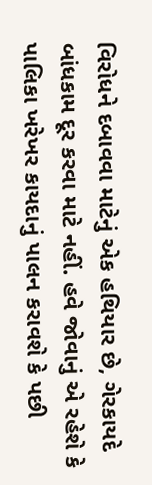વિરોધને દબાવવા માટેનું એક હથિયાર છે, ગેરકાયદે બાંધકામ દૂર કરવા માટે નહીં. હવે જોવાનું એ રહેશે કે પાલિકા ખરેખર કાયદાનું પાલન કરાવશે કે પછી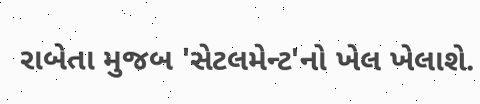રાબેતા મુજબ 'સેટલમેન્ટ'નો ખેલ ખેલાશે.